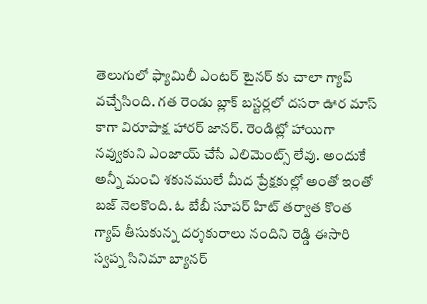తెలుగులో ఫ్యామిలీ ఎంటర్ టైనర్ కు చాలా గ్యాప్ వచ్చేసింది. గత రెండు బ్లాక్ బస్టర్లలో దసరా ఊర మాస్ కాగా విరూపాక్ష హారర్ జానర్. రెండిట్లో హాయిగా నవ్వుకుని ఎంజాయ్ చేసే ఎలిమెంట్స్ లేవు. అందుకే అన్నీ మంచి శకునములే మీద ప్రేక్షకుల్లో అంతో ఇంతో బజ్ నెలకొంది. ఓ బేబీ సూపర్ హిట్ తర్వాత కొంత గ్యాప్ తీసుకున్న దర్శకురాలు నందిని రెడ్డి ఈసారి స్వప్న సినిమా బ్యానర్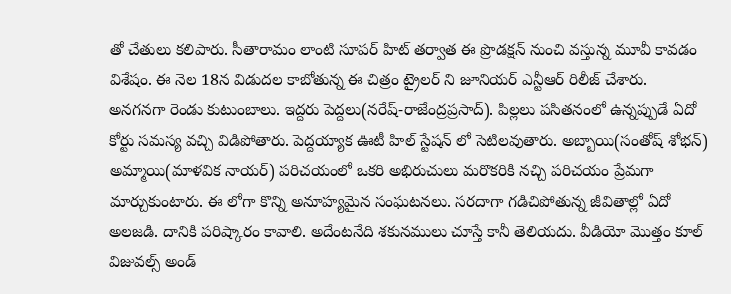తో చేతులు కలిపారు. సీతారామం లాంటి సూపర్ హిట్ తర్వాత ఈ ప్రొడక్షన్ నుంచి వస్తున్న మూవీ కావడం విశేషం. ఈ నెల 18న విడుదల కాబోతున్న ఈ చిత్రం ట్రైలర్ ని జూనియర్ ఎన్టీఆర్ రిలీజ్ చేశారు.
అనగనగా రెండు కుటుంబాలు. ఇద్దరు పెద్దలు(నరేష్-రాజేంద్రప్రసాద్). పిల్లలు పసితనంలో ఉన్నప్పుడే ఏదో కోర్టు సమస్య వచ్చి విడిపోతారు. పెద్దయ్యాక ఊటీ హిల్ స్టేషన్ లో సెటిలవుతారు. అబ్బాయి(సంతోష్ శోభన్) అమ్మాయి(మాళవిక నాయర్) పరిచయంలో ఒకరి అభిరుచులు మరొకరికి నచ్చి పరిచయం ప్రేమగా మార్చుకుంటారు. ఈ లోగా కొన్ని అనూహ్యమైన సంఘటనలు. సరదాగా గడిచిపోతున్న జీవితాల్లో ఏదో అలజడి. దానికి పరిష్కారం కావాలి. అదేంటనేది శకునములు చూస్తే కానీ తెలియదు. వీడియో మొత్తం కూల్ విజువల్స్ అండ్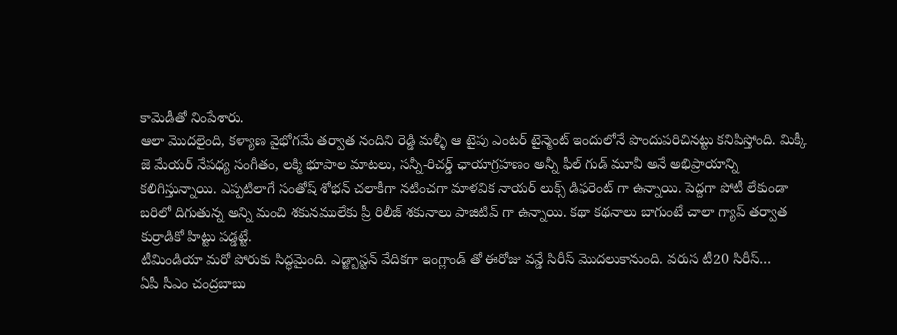కామెడీతో నింపేశారు.
ఆలా మొదలైంది, కళ్యాణ వైభోగమే తర్వాత నందిని రెడ్డి మళ్ళీ ఆ టైపు ఎంటర్ టైన్మెంట్ ఇందులోనే పొందుపరిచినట్టు కనిపిస్తోంది. మిక్కీ జె మేయర్ నేపధ్య సంగీతం, లక్మి భూపాల మాటలు, సన్నీ-రిచర్డ్ ఛాయాగ్రహణం అన్నీ ఫీల్ గుడ్ మూవీ అనే అభిప్రాయాన్ని కలిగిస్తున్నాయి. ఎప్పటిలాగే సంతోష్ శోభన్ చలాకీగా నటించగా మాళవిక నాయర్ లుక్స్ డిఫరెంట్ గా ఉన్నాయి. పెద్దగా పోటీ లేకుండా బరిలో దిగుతున్న అన్ని మంచి శకునములేకు ప్రీ రిలీజ్ శకునాలు పాజిటివ్ గా ఉన్నాయి. కథా కథనాలు బాగుంటే చాలా గ్యాప్ తర్వాత కుర్రాడికో హిట్టు పడ్డట్టే.
టీమిండియా మరో పోరుకు సిద్ధమైంది. ఎడ్జ్బాస్టన్ వేదికగా ఇంగ్లాండ్ తో ఈరోజు వన్డే సిరీస్ మొదలుకానుంది. వరుస టీ20 సిరీస్…
ఏపీ సీఎం చంద్రబాబు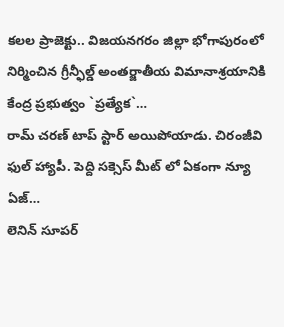కలల ప్రాజెక్టు.. విజయనగరం జిల్లా భోగాపురంలో నిర్మించిన గ్రీన్ఫీల్డ్ అంతర్జాతీయ విమానాశ్రయానికి కేంద్ర ప్రభుత్వం `ప్రత్యేక`…
రామ్ చరణ్ టాప్ స్టార్ అయిపోయాడు. చిరంజీవి ఫుల్ హ్యాపీ. పెద్ది సక్సెస్ మీట్ లో ఏకంగా న్యూ ఏజ్…
లెనిన్ సూపర్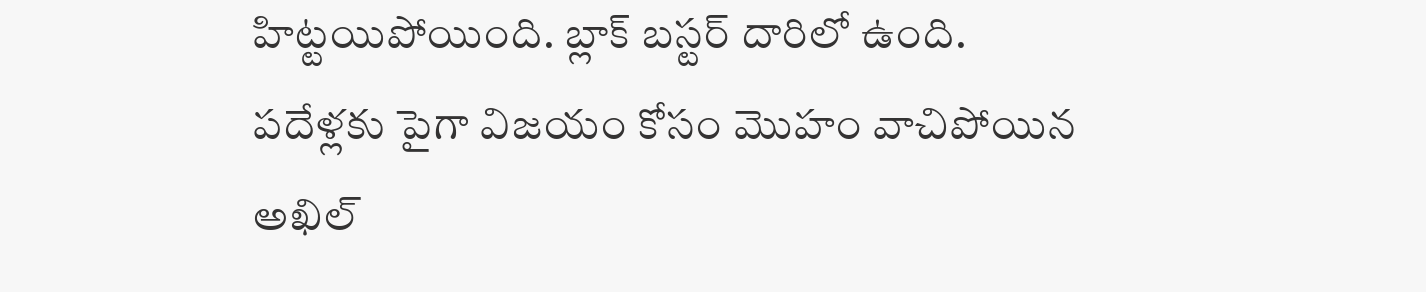హిట్టయిపోయింది. బ్లాక్ బస్టర్ దారిలో ఉంది. పదేళ్లకు పైగా విజయం కోసం మొహం వాచిపోయిన అఖిల్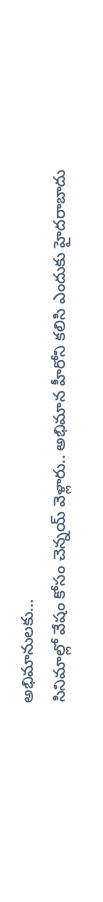అభిమానులకు…
సినిమాల్లో వేషం కోసం చెన్నయ్ వెళ్లారు.. అభిమాన హీరోని కలిసి ఎందుకు హైదరాబాదు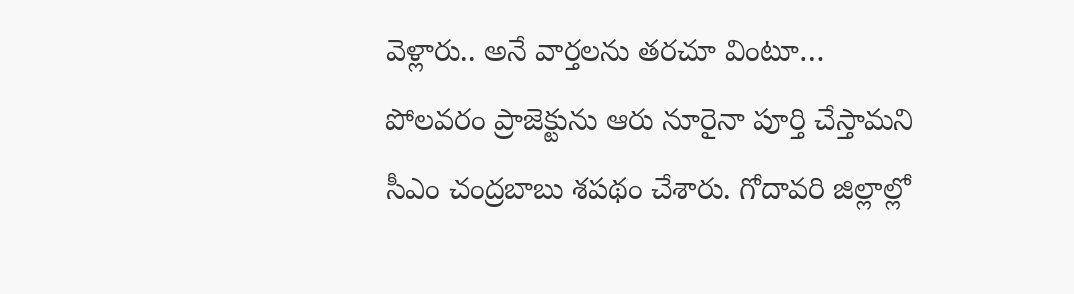వెళ్లారు.. అనే వార్తలను తరచూ వింటూ…
పోలవరం ప్రాజెక్టును ఆరు నూరైనా పూర్తి చేస్తామని సీఎం చంద్రబాబు శపథం చేశారు. గోదావరి జిల్లాల్లో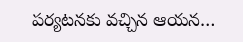పర్యటనకు వచ్చిన ఆయన…